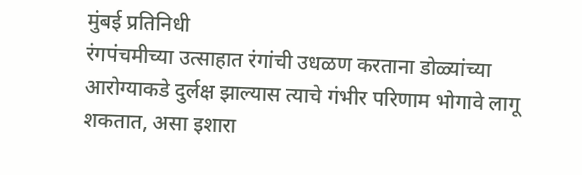मुंबई प्रतिनिधी
रंगपंचमीच्या उत्साहात रंगांची उधळण करताना डोळ्यांच्या आरोग्याकडे दुर्लक्ष झाल्यास त्याचे गंभीर परिणाम भोगावे लागू शकतात, असा इशारा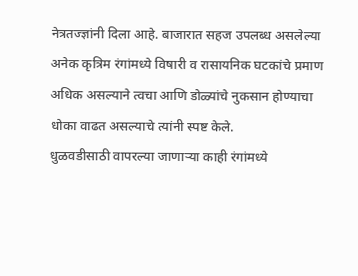नेत्रतज्ज्ञांनी दिला आहे. बाजारात सहज उपलब्ध असलेल्या अनेक कृत्रिम रंगांमध्ये विषारी व रासायनिक घटकांचे प्रमाण अधिक असल्याने त्वचा आणि डोळ्यांचे नुकसान होण्याचा धोका वाढत असल्याचे त्यांनी स्पष्ट केले.
धुळवडीसाठी वापरल्या जाणाऱ्या काही रंगांमध्ये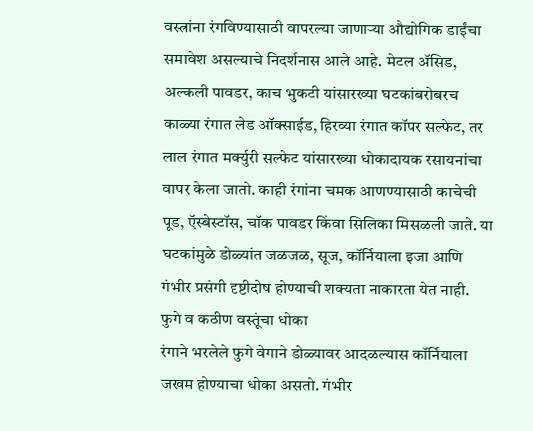वस्त्रांना रंगविण्यासाठी वापरल्या जाणाऱ्या औद्योगिक डाईंचा समावेश असल्याचे निदर्शनास आले आहे. मेटल ॲसिड, अल्कली पावडर, काच भुकटी यांसारख्या घटकांबरोबरच काळ्या रंगात लेड ऑक्साईड, हिरव्या रंगात कॉपर सल्फेट, तर लाल रंगात मर्क्युरी सल्फेट यांसारख्या धोकादायक रसायनांचा वापर केला जातो. काही रंगांना चमक आणण्यासाठी काचेची पूड, ऍस्बेस्टॉस, चॉक पावडर किंवा सिलिका मिसळली जाते. या घटकांमुळे डोळ्यांत जळजळ, सूज, कॉर्नियाला इजा आणि गंभीर प्रसंगी दृष्टीदोष होण्याची शक्यता नाकारता येत नाही.
फुगे व कठीण वस्तूंचा धोका
रंगाने भरलेले फुगे वेगाने डोळ्यावर आदळल्यास कॉर्नियाला जखम होण्याचा धोका असतो. गंभीर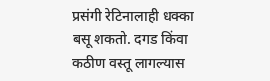प्रसंगी रेटिनालाही धक्का बसू शकतो. दगड किंवा कठीण वस्तू लागल्यास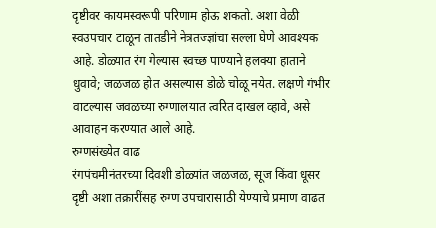दृष्टीवर कायमस्वरूपी परिणाम होऊ शकतो. अशा वेळी स्वउपचार टाळून तातडीने नेत्रतज्ज्ञांचा सल्ला घेणे आवश्यक आहे. डोळ्यात रंग गेल्यास स्वच्छ पाण्याने हलक्या हाताने धुवावे; जळजळ होत असल्यास डोळे चोळू नयेत. लक्षणे गंभीर वाटल्यास जवळच्या रुग्णालयात त्वरित दाखल व्हावे, असे आवाहन करण्यात आले आहे.
रुग्णसंख्येत वाढ
रंगपंचमीनंतरच्या दिवशी डोळ्यांत जळजळ, सूज किंवा धूसर दृष्टी अशा तक्रारींसह रुग्ण उपचारासाठी येण्याचे प्रमाण वाढत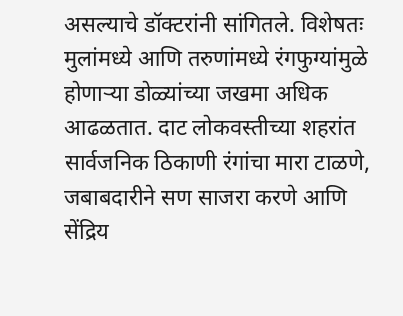असल्याचे डॉक्टरांनी सांगितले. विशेषतः मुलांमध्ये आणि तरुणांमध्ये रंगफुग्यांमुळे होणाऱ्या डोळ्यांच्या जखमा अधिक आढळतात. दाट लोकवस्तीच्या शहरांत सार्वजनिक ठिकाणी रंगांचा मारा टाळणे, जबाबदारीने सण साजरा करणे आणि सेंद्रिय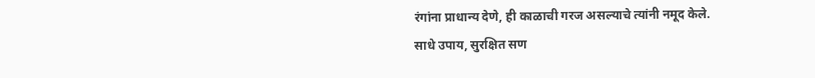रंगांना प्राधान्य देणे, ही काळाची गरज असल्याचे त्यांनी नमूद केले.
साधे उपाय, सुरक्षित सण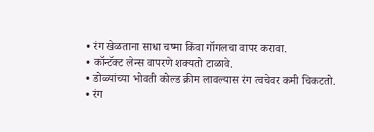• रंग खेळताना साधा चष्मा किंवा गॉगलचा वापर करावा.
• कॉन्टॅक्ट लेन्स वापरणे शक्यतो टाळावे.
• डोळ्यांच्या भोवती कोल्ड क्रीम लावल्यास रंग त्वचेवर कमी चिकटतो.
• रंग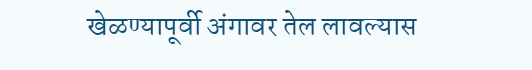खेळण्यापूर्वी अंगावर तेल लावल्यास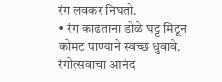रंग लवकर निघतो.
• रंग काढताना डोळे घट्ट मिटून कोमट पाण्याने स्वच्छ धुवावे.
रंगोत्सवाचा आनंद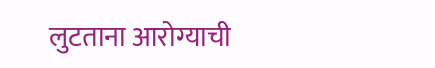लुटताना आरोग्याची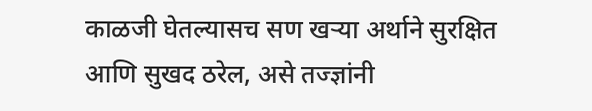काळजी घेतल्यासच सण खऱ्या अर्थाने सुरक्षित आणि सुखद ठरेल, असे तज्ज्ञांनी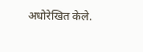अधोरेखित केले.